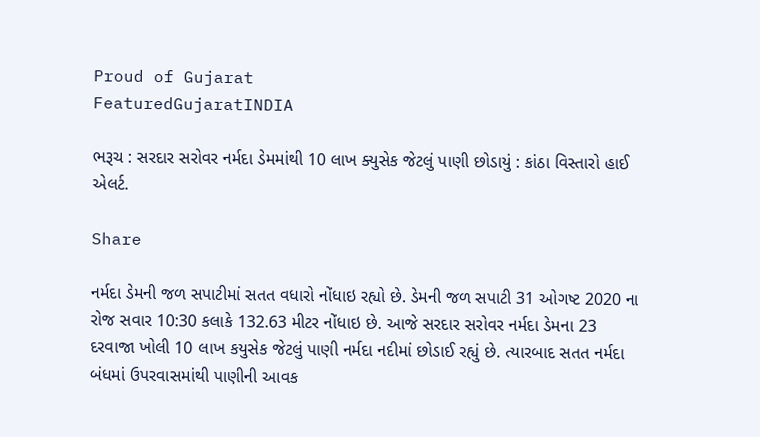Proud of Gujarat
FeaturedGujaratINDIA

ભરૂચ : સરદાર સરોવર નર્મદા ડેમમાંથી 10 લાખ ક્યુસેક જેટલું પાણી છોડાયું : કાંઠા વિસ્તારો હાઈ એલર્ટ.

Share

નર્મદા ડેમની જળ સપાટીમાં સતત વધારો નોંધાઇ રહ્યો છે. ડેમની જળ સપાટી 31 ઓગષ્ટ 2020 ના રોજ સવાર 10:30 કલાકે 132.63 મીટર નોંધાઇ છે. આજે સરદાર સરોવર નર્મદા ડેમના 23 દરવાજા ખોલી 10 લાખ કયુસેક જેટલું પાણી નર્મદા નદીમાં છોડાઈ રહ્યું છે. ત્યારબાદ સતત નર્મદા બંધમાં ઉપરવાસમાંથી પાણીની આવક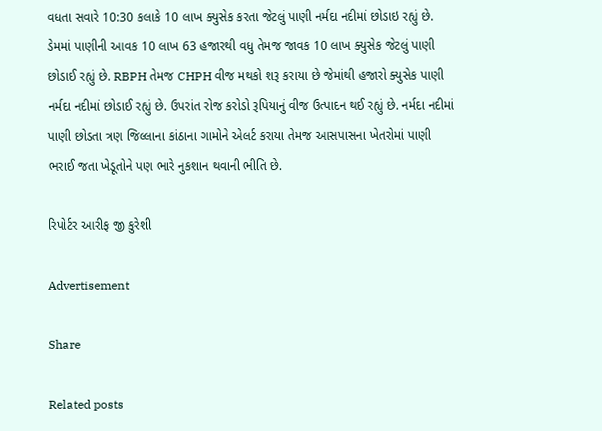વધતા સવારે 10:30 કલાકે 10 લાખ ક્યુસેક કરતા જેટલું પાણી નર્મદા નદીમાં છોડાઇ રહ્યું છે. ડેમમાં પાણીની આવક 10 લાખ 63 હજારથી વધુ તેમજ જાવક 10 લાખ ક્યુસેક જેટલું પાણી છોડાઈ રહ્યું છે. RBPH તેમજ CHPH વીજ મથકો શરૂ કરાયા છે જેમાંથી હજારો ક્યુસેક પાણી નર્મદા નદીમાં છોડાઈ રહ્યું છે. ઉપરાંત રોજ કરોડો રૂપિયાનું વીજ ઉત્પાદન થઈ રહ્યું છે. નર્મદા નદીમાં પાણી છોડતા ત્રણ જિલ્લાના કાંઠાના ગામોને એલર્ટ કરાયા તેમજ આસપાસના ખેતરોમાં પાણી ભરાઈ જતા ખેડૂતોને પણ ભારે નુકશાન થવાની ભીતિ છે.

રિપોર્ટર આરીફ જી કુરેશી

Advertisement

Share

Related posts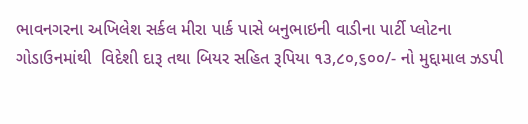ભાવનગરના અખિલેશ સર્કલ મીરા પાર્ક પાસે બનુભાઇની વાડીના પાર્ટી પ્લોટના ગોડાઉનમાંથી  વિદેશી દારૂ તથા બિયર સહિત રૂપિયા ૧૩,૮૦,૬૦૦/- નો મુદ્દામાલ ઝડપી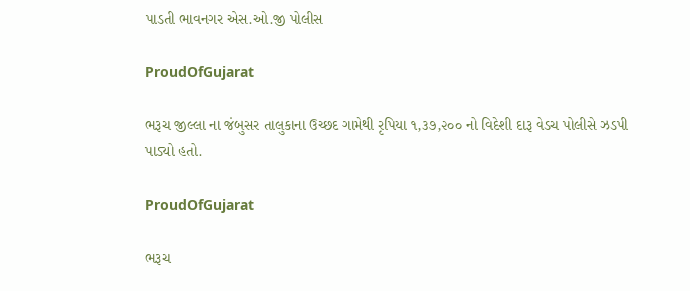પાડતી ભાવનગર એસ.ઓ.જી પોલીસ

ProudOfGujarat

ભરૂચ જીલ્લા ના જંબુસર તાલુકાના ઉચ્છદ ગામેથી રૃપિયા ૧,૩૭,૨૦૦ નો વિદેશી દારૂ વેડચ પોલીસે ઝડપી પાડ્યો હતો.

ProudOfGujarat

ભરૂચ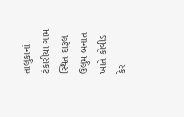તાલુકાનાં ટંકારીયા ગામ સ્થિત દારૂલ ઉલુમ બનાત ખાતે કોવીડ કેર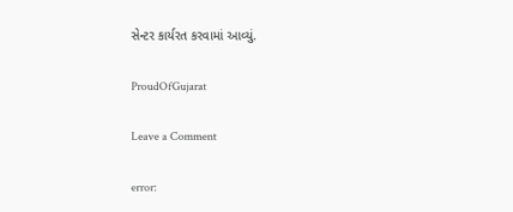સેન્ટર કાર્યરત કરવામાં આવ્યું.

ProudOfGujarat

Leave a Comment

error: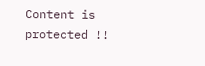Content is protected !!